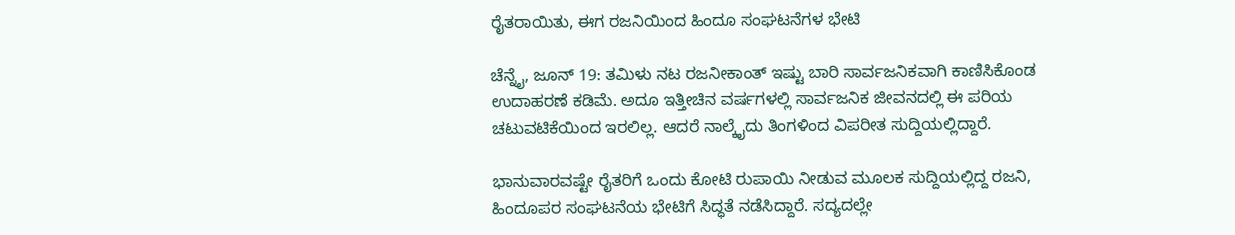ರೈತರಾಯಿತು, ಈಗ ರಜನಿಯಿಂದ ಹಿಂದೂ ಸಂಘಟನೆಗಳ ಭೇಟಿ

ಚೆನ್ನೈ, ಜೂನ್ 19: ತಮಿಳು ನಟ ರಜನೀಕಾಂತ್ ಇಷ್ಟು ಬಾರಿ ಸಾರ್ವಜನಿಕವಾಗಿ ಕಾಣಿಸಿಕೊಂಡ ಉದಾಹರಣೆ ಕಡಿಮೆ. ಅದೂ ಇತ್ತೀಚಿನ ವರ್ಷಗಳಲ್ಲಿ ಸಾರ್ವಜನಿಕ ಜೀವನದಲ್ಲಿ ಈ ಪರಿಯ ಚಟುವಟಿಕೆಯಿಂದ ಇರಲಿಲ್ಲ. ಆದರೆ ನಾಲ್ಕೈದು ತಿಂಗಳಿಂದ ವಿಪರೀತ ಸುದ್ದಿಯಲ್ಲಿದ್ದಾರೆ.

ಭಾನುವಾರವಷ್ಟೇ ರೈತರಿಗೆ ಒಂದು ಕೋಟಿ ರುಪಾಯಿ ನೀಡುವ ಮೂಲಕ ಸುದ್ದಿಯಲ್ಲಿದ್ದ ರಜನಿ, ಹಿಂದೂಪರ ಸಂಘಟನೆಯ ಭೇಟಿಗೆ ಸಿದ್ಧತೆ ನಡೆಸಿದ್ದಾರೆ. ಸದ್ಯದಲ್ಲೇ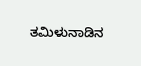ತಮಿಳುನಾಡಿನ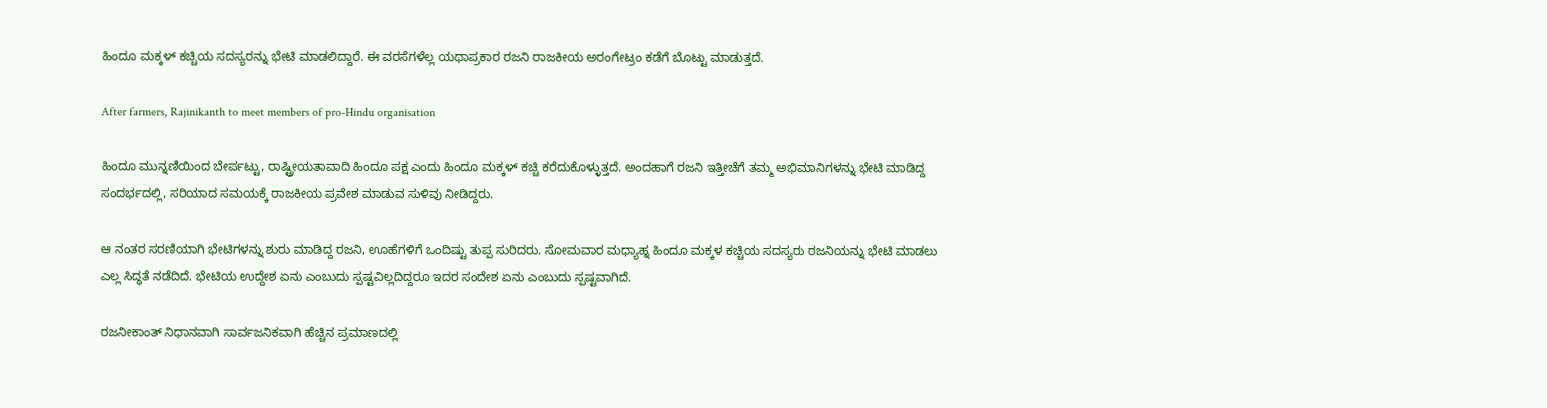ಹಿಂದೂ ಮಕ್ಕಳ್ ಕಚ್ಚಿಯ ಸದಸ್ಯರನ್ನು ಭೇಟಿ ಮಾಡಲಿದ್ದಾರೆ. ಈ ವರಸೆಗಳೆಲ್ಲ ಯಥಾಪ್ರಕಾರ ರಜನಿ ರಾಜಕೀಯ ಅರಂಗೇಟ್ರಂ ಕಡೆಗೆ ಬೊಟ್ಟು ಮಾಡುತ್ತದೆ.

After farmers, Rajinikanth to meet members of pro-Hindu organisation

ಹಿಂದೂ ಮುನ್ನಣಿಯಿಂದ ಬೇರ್ಪಟ್ಟು, ರಾಷ್ಟ್ರೀಯತಾವಾದಿ ಹಿಂದೂ ಪಕ್ಷ ಎಂದು ಹಿಂದೂ ಮಕ್ಕಳ್ ಕಚ್ಚಿ ಕರೆದುಕೊಳ್ಳುತ್ತದೆ. ಅಂದಹಾಗೆ ರಜನಿ ಇತ್ತೀಚೆಗೆ ತಮ್ಮ ಅಭಿಮಾನಿಗಳನ್ನು ಭೇಟಿ ಮಾಡಿದ್ದ ಸಂದರ್ಭದಲ್ಲಿ, ಸರಿಯಾದ ಸಮಯಕ್ಕೆ ರಾಜಕೀಯ ಪ್ರವೇಶ ಮಾಡುವ ಸುಳಿವು ನೀಡಿದ್ದರು.

ಆ ನಂತರ ಸರಣಿಯಾಗಿ ಭೇಟಿಗಳನ್ನು ಶುರು ಮಾಡಿದ್ದ ರಜನಿ, ಊಹೆಗಳಿಗೆ ಒಂದಿಷ್ಟು ತುಪ್ಪ ಸುರಿದರು. ಸೋಮವಾರ ಮಧ್ಯಾಹ್ನ ಹಿಂದೂ ಮಕ್ಕಳ ಕಚ್ಚಿಯ ಸದಸ್ಯರು ರಜನಿಯನ್ನು ಭೇಟಿ ಮಾಡಲು ಎಲ್ಲ ಸಿದ್ಧತೆ ನಡೆದಿದೆ. ಭೇಟಿಯ ಉದ್ದೇಶ ಏನು ಎಂಬುದು ಸ್ಪಷ್ಟವಿಲ್ಲದಿದ್ದರೂ ಇದರ ಸಂದೇಶ ಏನು ಎಂಬುದು ಸ್ಪಷ್ಟವಾಗಿದೆ.

ರಜನೀಕಾಂತ್ ನಿಧಾನವಾಗಿ ಸಾರ್ವಜನಿಕವಾಗಿ ಹೆಚ್ಚಿನ ಪ್ರಮಾಣದಲ್ಲಿ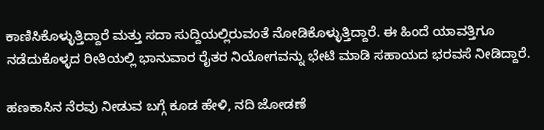ಕಾಣಿಸಿಕೊಳ್ಳುತ್ತಿದ್ದಾರೆ ಮತ್ತು ಸದಾ ಸುದ್ದಿಯಲ್ಲಿರುವಂತೆ ನೋಡಿಕೊಳ್ಳುತ್ತಿದ್ದಾರೆ. ಈ ಹಿಂದೆ ಯಾವತ್ತಿಗೂ ನಡೆದುಕೊಳ್ಳದ ರೀತಿಯಲ್ಲಿ ಭಾನುವಾರ ರೈತರ ನಿಯೋಗವನ್ನು ಭೇಟಿ ಮಾಡಿ ಸಹಾಯದ ಭರವಸೆ ನೀಡಿದ್ದಾರೆ.

ಹಣಕಾಸಿನ ನೆರವು ನೀಡುವ ಬಗ್ಗೆ ಕೂಡ ಹೇಳಿ, ನದಿ ಜೋಡಣೆ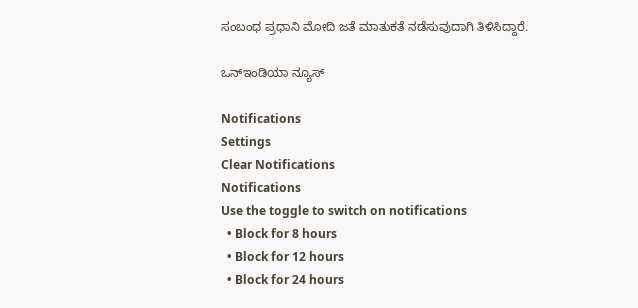ಸಂಬಂಧ ಪ್ರಧಾನಿ ಮೋದಿ ಜತೆ ಮಾತುಕತೆ ನಡೆಸುವುದಾಗಿ ತಿಳಿಸಿದ್ದಾರೆ.

ಒನ್ಇಂಡಿಯಾ ನ್ಯೂಸ್

Notifications
Settings
Clear Notifications
Notifications
Use the toggle to switch on notifications
  • Block for 8 hours
  • Block for 12 hours
  • Block for 24 hours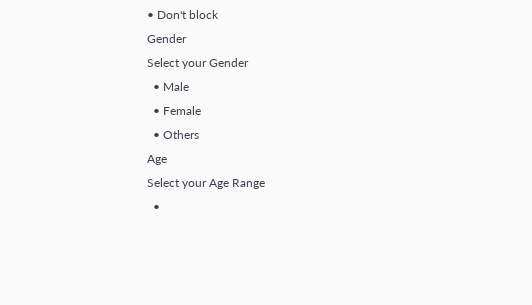• Don't block
Gender
Select your Gender
  • Male
  • Female
  • Others
Age
Select your Age Range
  •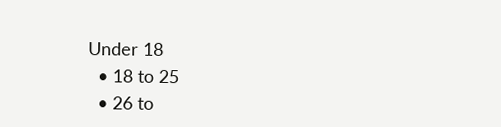Under 18
  • 18 to 25
  • 26 to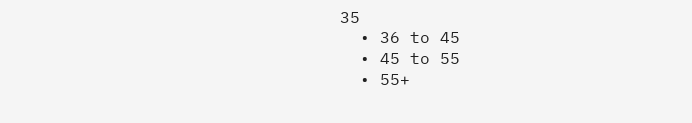35
  • 36 to 45
  • 45 to 55
  • 55+